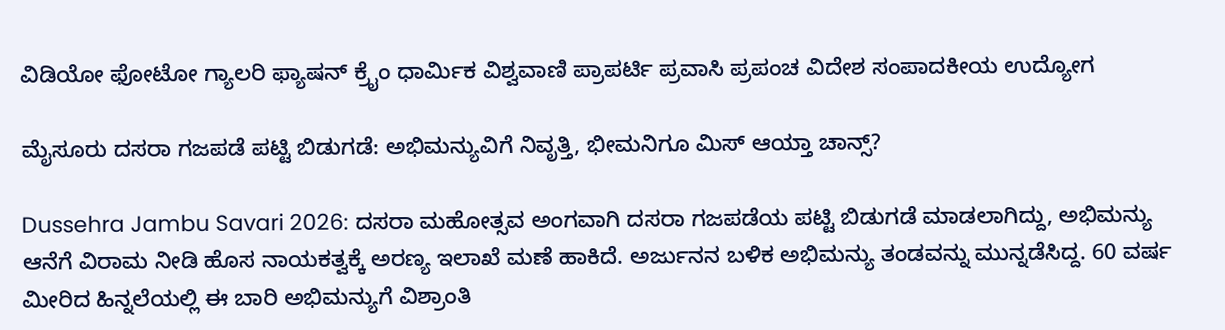ವಿಡಿಯೋ ಫೋಟೋ ಗ್ಯಾಲರಿ ಫ್ಯಾಷನ್ ಕ್ರೈಂ ಧಾರ್ಮಿಕ ವಿಶ್ವವಾಣಿ ಪ್ರಾಪರ್ಟಿ ಪ್ರವಾಸಿ ಪ್ರಪಂಚ ವಿದೇಶ ಸಂಪಾದಕೀಯ ಉದ್ಯೋಗ

ಮೈಸೂರು ದಸರಾ ಗಜಪಡೆ ಪಟ್ಟಿ ಬಿಡುಗಡೆ: ಅಭಿಮನ್ಯುವಿಗೆ ನಿವೃತ್ತಿ, ಭೀಮನಿಗೂ ಮಿಸ್‌ ಆಯ್ತಾ ಚಾನ್ಸ್‌?

Dussehra Jambu Savari 2026: ದಸರಾ ಮಹೋತ್ಸವ ಅಂಗವಾಗಿ ದಸರಾ ಗಜಪಡೆಯ ಪಟ್ಟಿ ಬಿಡುಗಡೆ ಮಾಡಲಾಗಿದ್ದು, ಅಭಿಮನ್ಯು ಆನೆಗೆ ವಿರಾಮ ನೀಡಿ ಹೊಸ ನಾಯಕತ್ವಕ್ಕೆ ಅರಣ್ಯ ಇಲಾಖೆ ಮಣೆ ಹಾಕಿದೆ. ಅರ್ಜುನನ ಬಳಿಕ ಅಭಿಮನ್ಯು ತಂಡವನ್ನು ಮುನ್ನಡೆಸಿದ್ದ. 60 ವರ್ಷ ಮೀರಿದ ಹಿನ್ನಲೆಯಲ್ಲಿ ಈ ಬಾರಿ ಅಭಿಮನ್ಯುಗೆ ವಿಶ್ರಾಂತಿ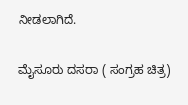ನೀಡಲಾಗಿದೆ.

ಮೈಸೂರು ದಸರಾ ( ಸಂಗ್ರಹ ಚಿತ್ರ)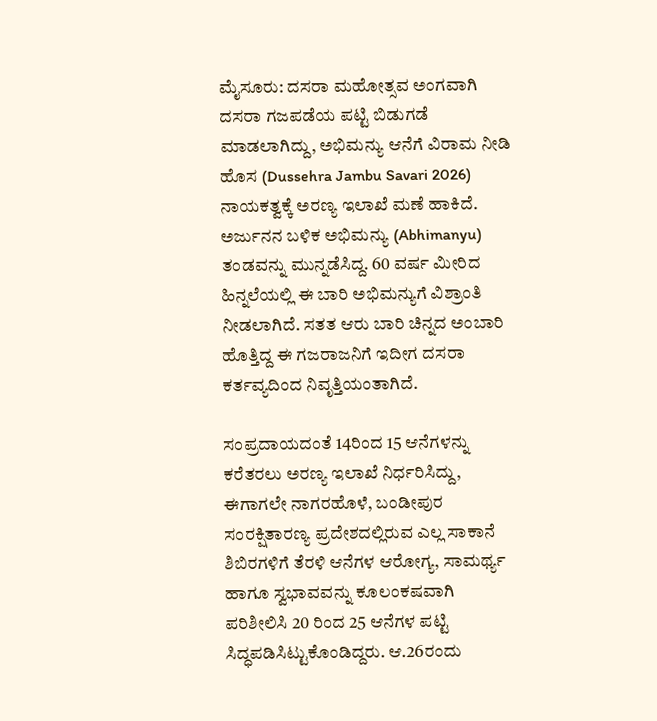ಮೈಸೂರು: ದಸರಾ ಮಹೋತ್ಸವ ಅಂಗವಾಗಿ ದಸರಾ ಗಜಪಡೆಯ ಪಟ್ಟಿ ಬಿಡುಗಡೆ ಮಾಡಲಾಗಿದ್ದು, ಅಭಿಮನ್ಯು ಆನೆಗೆ ವಿರಾಮ ನೀಡಿ ಹೊಸ (Dussehra Jambu Savari 2026) ನಾಯಕತ್ವಕ್ಕೆ ಅರಣ್ಯ ಇಲಾಖೆ ಮಣೆ ಹಾಕಿದೆ. ಅರ್ಜುನನ ಬಳಿಕ ಅಭಿಮನ್ಯು (Abhimanyu) ತಂಡವನ್ನು ಮುನ್ನಡೆಸಿದ್ದ. 60 ವರ್ಷ ಮೀರಿದ ಹಿನ್ನಲೆಯಲ್ಲಿ ಈ ಬಾರಿ ಅಭಿಮನ್ಯುಗೆ ವಿಶ್ರಾಂತಿ ನೀಡಲಾಗಿದೆ. ಸತತ ಆರು ಬಾರಿ ಚಿನ್ನದ ಅಂಬಾರಿ ಹೊತ್ತಿದ್ದ ಈ ಗಜರಾಜನಿಗೆ ಇದೀಗ ದಸರಾ ಕರ್ತವ್ಯದಿಂದ ನಿವೃತ್ತಿಯಂತಾಗಿದೆ.

ಸಂಪ್ರದಾಯದಂತೆ 14ರಿಂದ 15 ಆನೆಗಳನ್ನು ಕರೆತರಲು ಅರಣ್ಯ ಇಲಾಖೆ ನಿರ್ಧರಿಸಿದ್ದು, ಈಗಾಗಲೇ ನಾಗರಹೊಳೆ, ಬಂಡೀಪುರ ಸಂರಕ್ಷಿತಾರಣ್ಯ ಪ್ರದೇಶದಲ್ಲಿರುವ ಎಲ್ಲ ಸಾಕಾನೆ ಶಿಬಿರಗಳಿಗೆ ತೆರಳಿ ಆನೆಗಳ ಆರೋಗ್ಯ, ಸಾಮರ್ಥ್ಯ ಹಾಗೂ ಸ್ವಭಾವವನ್ನು ಕೂಲಂಕಷವಾಗಿ ಪರಿಶೀಲಿಸಿ 20 ರಿಂದ 25 ಆನೆಗಳ ಪಟ್ಟಿ ಸಿದ್ಧಪಡಿಸಿಟ್ಟುಕೊಂಡಿದ್ದರು. ಆ.26ರಂದು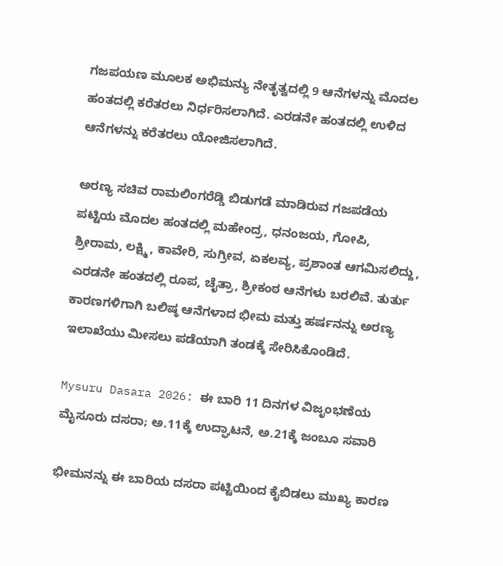ಗಜಪಯಣ ಮೂಲಕ ಅಭಿಮನ್ಯು ನೇತೃತ್ವದಲ್ಲಿ 9 ಆನೆಗಳನ್ನು ಮೊದಲ ಹಂತದಲ್ಲಿ ಕರೆತರಲು ನಿರ್ಧರಿಸಲಾಗಿದೆ. ಎರಡನೇ ಹಂತದಲ್ಲಿ ಉಳಿದ ಆನೆಗಳನ್ನು ಕರೆತರಲು ಯೋಜಿಸಲಾಗಿದೆ.

ಅರಣ್ಯ ಸಚಿವ ರಾಮಲಿಂಗರೆಡ್ಡಿ ಬಿಡುಗಡೆ ಮಾಡಿರುವ ಗಜಪಡೆಯ ಪಟ್ಟಿಯ ಮೊದಲ ಹಂತದಲ್ಲಿ ಮಹೇಂದ್ರ, ಧನಂಜಯ, ಗೋಪಿ, ಶ್ರೀರಾಮ, ಲಕ್ಷ್ಮಿ, ಕಾವೇರಿ, ಸುಗ್ರೀವ, ಏಕಲವ್ಯ, ಪ್ರಶಾಂತ ಆಗಮಿಸಲಿದ್ದು, ಎರಡನೇ ಹಂತದಲ್ಲಿ ರೂಪ, ಚೈತ್ರಾ, ಶ್ರೀಕಂಠ ಆನೆಗಳು ಬರಲಿವೆ. ತುರ್ತು ಕಾರಣಗಳಿಗಾಗಿ ಬಲಿಷ್ಠ ಆನೆಗಳಾದ ಭೀಮ ಮತ್ತು ಹರ್ಷನನ್ನು ಅರಣ್ಯ ಇಲಾಖೆಯು ಮೀಸಲು ಪಡೆಯಾಗಿ ತಂಡಕ್ಕೆ ಸೇರಿಸಿಕೊಂಡಿದೆ.

Mysuru Dasara 2026: ಈ ಬಾರಿ 11 ದಿನಗಳ ವಿಜೃಂಭಣೆಯ ಮೈಸೂರು ದಸರಾ; ಅ.11ಕ್ಕೆ ಉದ್ಘಾಟನೆ, ಅ.21ಕ್ಕೆ ಜಂಬೂ ಸವಾರಿ

ಭೀಮನನ್ನು ಈ ಬಾರಿಯ ದಸರಾ ಪಟ್ಟಿಯಿಂದ ಕೈಬಿಡಲು ಮುಖ್ಯ ಕಾರಣ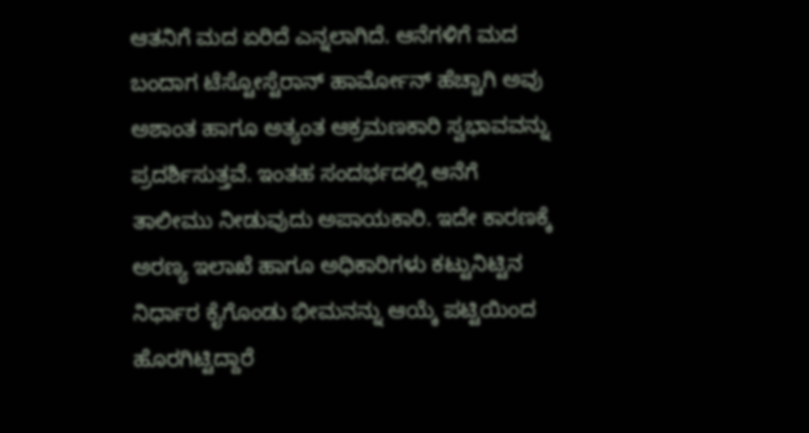ಆತನಿಗೆ ಮದ ಏರಿದೆ ಎನ್ನಲಾಗಿದೆ. ಆನೆಗಳಿಗೆ ಮದ ಬಂದಾಗ ಟೆಸ್ಟೋಸ್ಟೆರಾನ್ ಹಾರ್ಮೋನ್ ಹೆಚ್ಚಾಗಿ ಅವು ಅಶಾಂತ ಹಾಗೂ ಅತ್ಯಂತ ಆಕ್ರಮಣಕಾರಿ ಸ್ವಭಾವವನ್ನು ಪ್ರದರ್ಶಿಸುತ್ತವೆ. ಇಂತಹ ಸಂದರ್ಭದಲ್ಲಿ ಆನೆಗೆ ತಾಲೀಮು ನೀಡುವುದು ಅಪಾಯಕಾರಿ. ಇದೇ ಕಾರಣಕ್ಕೆ ಅರಣ್ಯ ಇಲಾಖೆ ಹಾಗೂ ಅಧಿಕಾರಿಗಳು ಕಟ್ಟುನಿಟ್ಟಿನ ನಿರ್ಧಾರ ಕೈಗೊಂಡು ಭೀಮನನ್ನು ಆಯ್ಕೆ ಪಟ್ಟಿಯಿಂದ ಹೊರಗಿಟ್ಟಿದ್ದಾರೆ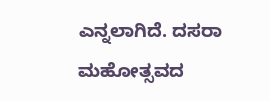ಎನ್ನಲಾಗಿದೆ. ದಸರಾ ಮಹೋತ್ಸವದ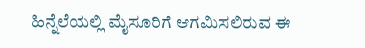ಹಿನ್ನೆಲೆಯಲ್ಲಿ ಮೈಸೂರಿಗೆ ಆಗಮಿಸಲಿರುವ ಈ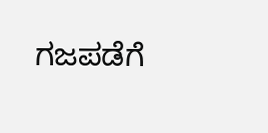ಗಜಪಡೆಗೆ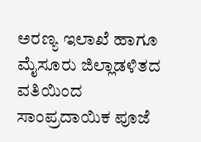ಅರಣ್ಯ ಇಲಾಖೆ ಹಾಗೂ ಮೈಸೂರು ಜಿಲ್ಲಾಡಳಿತದ ವತಿಯಿಂದ ಸಾಂಪ್ರದಾಯಿಕ ಪೂಜೆ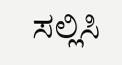ಸಲ್ಲಿಸಿ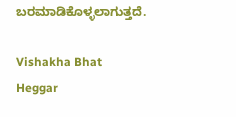ಬರಮಾಡಿಕೊಳ್ಳಲಾಗುತ್ತದೆ.

Vishakha Bhat Heggar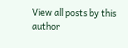View all posts by this author